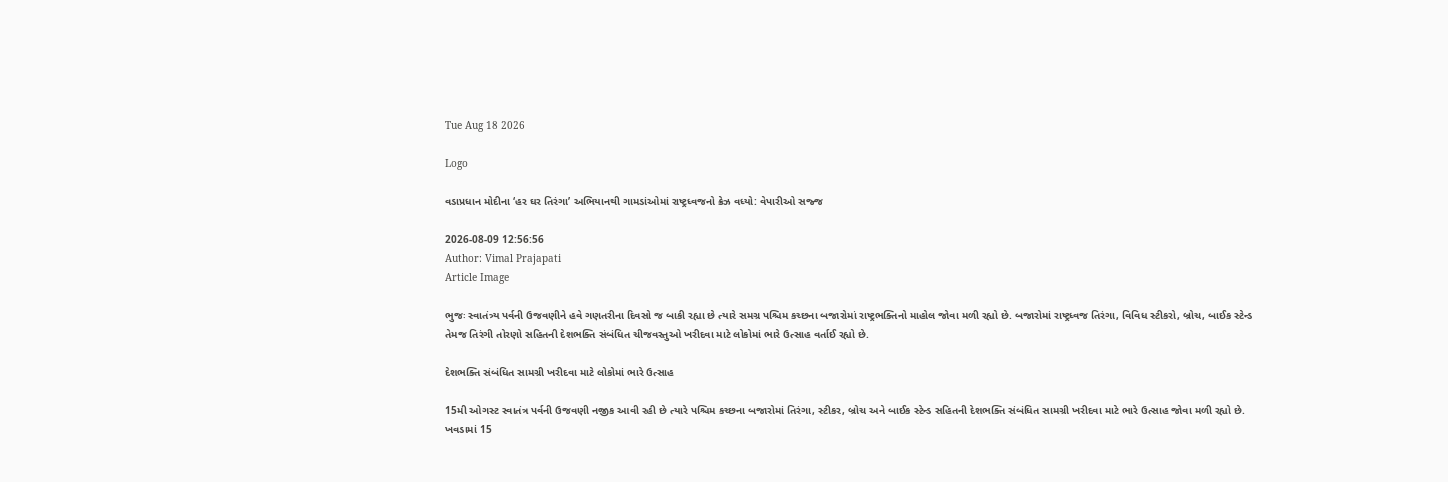Tue Aug 18 2026

Logo

વડાપ્રધાન મોદીના ‘હર ઘર તિરંગા’ અભિયાનથી ગામડાંઓમાં રાષ્ટ્રધ્વજનો ક્રેઝ વધ્યો: વેપારીઓ સજ્જ

2026-08-09 12:56:56
Author: Vimal Prajapati
Article Image

ભુજઃ સ્વાતંત્ર્ય પર્વની ઉજવણીને હવે ગણતરીના દિવસો જ બાકી રહ્યા છે ત્યારે સમગ્ર પશ્ચિમ કચ્છના બજારોમાં રાષ્ટ્રભક્તિનો માહોલ જોવા મળી રહ્યો છે. બજારોમાં રાષ્ટ્રધ્વજ તિરંગા, વિવિધ સ્ટીકરો, બ્રોચ, બાઈક સ્ટેન્ડ તેમજ તિરંગી તોરણો સહિતની દેશભક્તિ સંબંધિત ચીજવસ્તુઓ ખરીદવા માટે લોકોમાં ભારે ઉત્સાહ વર્તાઈ રહ્યો છે.

દેશભક્તિ સંબંધિત સામગ્રી ખરીદવા માટે લોકોમાં ભારે ઉત્સાહ

15મી ઓગસ્ટ સ્વાતંત્ર પર્વની ઉજવણી નજીક આવી રહી છે ત્યારે પશ્ચિમ કચ્છના બજારોમાં તિરંગા, સ્ટીકર, બ્રોચ અને બાઈક સ્ટેન્ડ સહિતની દેશભક્તિ સંબંધિત સામગ્રી ખરીદવા માટે ભારે ઉત્સાહ જોવા મળી રહ્યો છે. ખવડામાં 15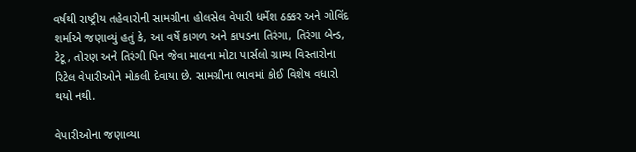વર્ષથી રાષ્ટ્રીય તહેવારોની સામગ્રીના હોલસેલ વેપારી ધર્મેશ ઠક્કર અને ગોવિંદ શર્માએ જણાવ્યું હતું કે, આ વર્ષે કાગળ અને કાપડના તિરંગા, તિરંગા બેન્ડ, ટેટૂ, તોરણ અને તિરંગી પિન જેવા માલના મોટા પાર્સલો ગ્રામ્ય વિસ્તારોના રિટેલ વેપારીઓને મોકલી દેવાયા છે. સામગ્રીના ભાવમાં કોઈ વિશેષ વધારો થયો નથી.

વેપારીઓના જણાવ્યા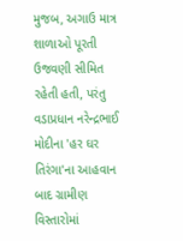મુજબ, અગાઉ માત્ર શાળાઓ પૂરતી ઉજવણી સીમિત રહેતી હતી, પરંતુ વડાપ્રધાન નરેન્દ્રભાઈ મોદીના 'હર ઘર તિરંગા'ના આહવાન બાદ ગ્રામીણ વિસ્તારોમાં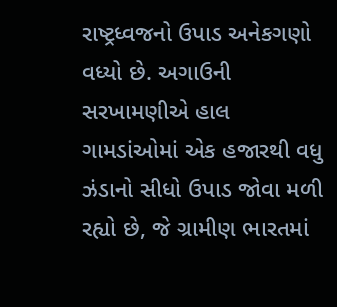રાષ્ટ્રધ્વજનો ઉપાડ અનેકગણો વધ્યો છે. અગાઉની સરખામણીએ હાલ ગામડાંઓમાં એક હજારથી વધુ ઝંડાનો સીધો ઉપાડ જોવા મળી રહ્યો છે, જે ગ્રામીણ ભારતમાં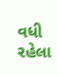વધી રહેલા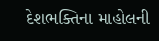દેશભક્તિના માહોલની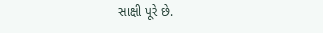સાક્ષી પૂરે છે.